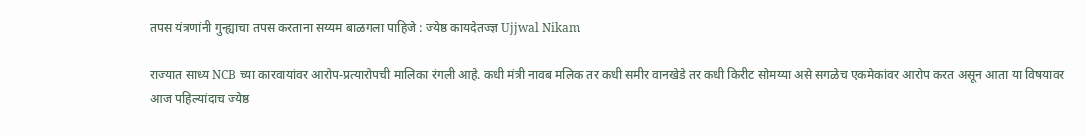तपस यंत्रणांनी गुन्ह्याचा तपस करताना सय्यम बाळगला पाहिजे : ज्येष्ठ कायदेतज्ज्ञ Ujjwal Nikam

राज्यात साध्य NCB च्या कारवायांवर आरोप-प्रत्यारोपची मालिका रंगली आहे. कधी मंत्री नावब मलिक तर कधी समीर वानखेडे तर कधी किरीट सोमय्या असे सगळेच एकमेकांवर आरोप करत असून आता या विषयावर आज पहिल्यांदाच ज्येष्ठ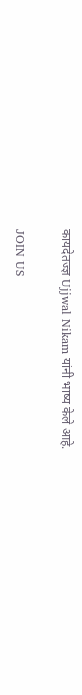कायदेतज्ज्ञ Ujjwal Nikam यांनी भाष्य केले आहे.

JOIN US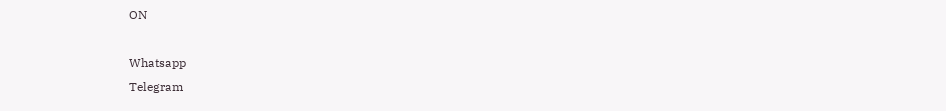ON

Whatsapp
Telegram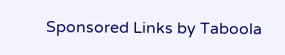Sponsored Links by Taboola